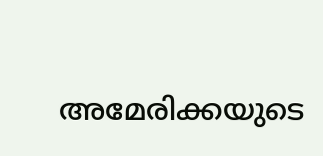അമേരിക്കയുടെ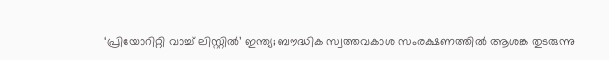‘പ്രിയോറിറ്റി വാച്ച് ലിസ്റ്റിൽ’ ഇന്ത്യ; ബൗദ്ധിക സ്വത്തവകാശ സംരക്ഷണത്തിൽ ആശങ്ക തുടരുന്നു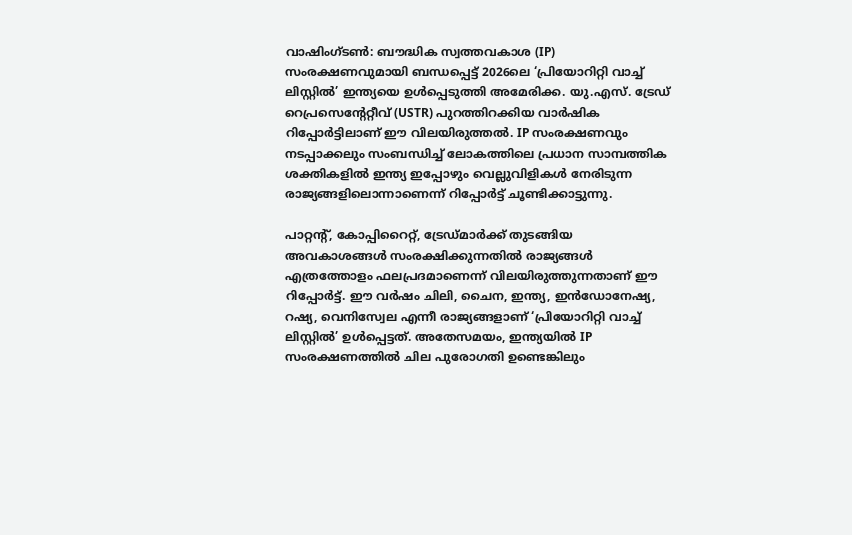വാഷിംഗ്ടൺ: ബൗദ്ധിക സ്വത്തവകാശ (IP) സംരക്ഷണവുമായി ബന്ധപ്പെട്ട് 2026ലെ ‘പ്രിയോറിറ്റി വാച്ച് ലിസ്റ്റിൽ’ ഇന്ത്യയെ ഉൾപ്പെടുത്തി അമേരിക്ക. യു.എസ്. ട്രേഡ് റെപ്രസെന്റേറ്റീവ് (USTR) പുറത്തിറക്കിയ വാർഷിക റിപ്പോർട്ടിലാണ് ഈ വിലയിരുത്തൽ. IP സംരക്ഷണവും നടപ്പാക്കലും സംബന്ധിച്ച് ലോകത്തിലെ പ്രധാന സാമ്പത്തിക ശക്തികളിൽ ഇന്ത്യ ഇപ്പോഴും വെല്ലുവിളികൾ നേരിടുന്ന രാജ്യങ്ങളിലൊന്നാണെന്ന് റിപ്പോർട്ട് ചൂണ്ടിക്കാട്ടുന്നു.

പാറ്റന്റ്, കോപ്പിറൈറ്റ്, ട്രേഡ്മാർക്ക് തുടങ്ങിയ അവകാശങ്ങൾ സംരക്ഷിക്കുന്നതിൽ രാജ്യങ്ങൾ എത്രത്തോളം ഫലപ്രദമാണെന്ന് വിലയിരുത്തുന്നതാണ് ഈ റിപ്പോർട്ട്. ഈ വർഷം ചിലി, ചൈന, ഇന്ത്യ, ഇൻഡോനേഷ്യ, റഷ്യ, വെനിസ്വേല എന്നീ രാജ്യങ്ങളാണ് ‘പ്രിയോറിറ്റി വാച്ച് ലിസ്റ്റിൽ’ ഉൾപ്പെട്ടത്. അതേസമയം, ഇന്ത്യയിൽ IP സംരക്ഷണത്തിൽ ചില പുരോഗതി ഉണ്ടെങ്കിലും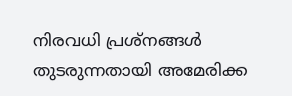നിരവധി പ്രശ്നങ്ങൾ തുടരുന്നതായി അമേരിക്ക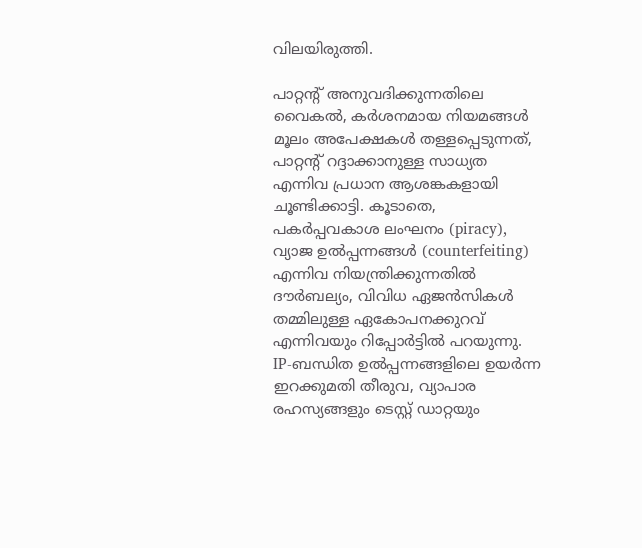വിലയിരുത്തി.

പാറ്റന്റ് അനുവദിക്കുന്നതിലെ വൈകൽ, കർശനമായ നിയമങ്ങൾ മൂലം അപേക്ഷകൾ തള്ളപ്പെടുന്നത്, പാറ്റന്റ് റദ്ദാക്കാനുള്ള സാധ്യത എന്നിവ പ്രധാന ആശങ്കകളായി ചൂണ്ടിക്കാട്ടി. കൂടാതെ, പകർപ്പവകാശ ലംഘനം (piracy), വ്യാജ ഉൽപ്പന്നങ്ങൾ (counterfeiting) എന്നിവ നിയന്ത്രിക്കുന്നതിൽ ദൗർബല്യം, വിവിധ ഏജൻസികൾ തമ്മിലുള്ള ഏകോപനക്കുറവ് എന്നിവയും റിപ്പോർട്ടിൽ പറയുന്നു. IP-ബന്ധിത ഉൽപ്പന്നങ്ങളിലെ ഉയർന്ന ഇറക്കുമതി തീരുവ, വ്യാപാര രഹസ്യങ്ങളും ടെസ്റ്റ് ഡാറ്റയും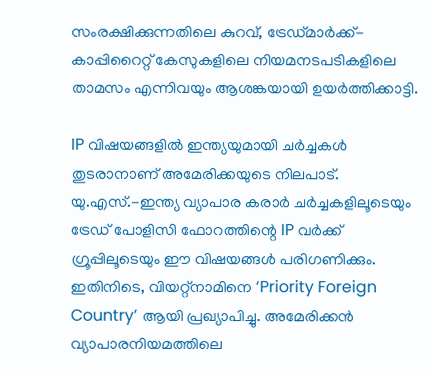സംരക്ഷിക്കുന്നതിലെ കുറവ്, ട്രേഡ്മാർക്ക്-കാപ്പിറൈറ്റ് കേസുകളിലെ നിയമനടപടികളിലെ താമസം എന്നിവയും ആശങ്കയായി ഉയർത്തിക്കാട്ടി.

IP വിഷയങ്ങളിൽ ഇന്ത്യയുമായി ചർച്ചകൾ തുടരാനാണ് അമേരിക്കയുടെ നിലപാട്. യു.എസ്.-ഇന്ത്യ വ്യാപാര കരാർ ചർച്ചകളിലൂടെയും ട്രേഡ് പോളിസി ഫോറത്തിന്റെ IP വർക്ക് ഗ്രൂപ്പിലൂടെയും ഈ വിഷയങ്ങൾ പരിഗണിക്കും. ഇതിനിടെ, വിയറ്റ്നാമിനെ ‘Priority Foreign Country’ ആയി പ്രഖ്യാപിച്ചു. അമേരിക്കൻ വ്യാപാരനിയമത്തിലെ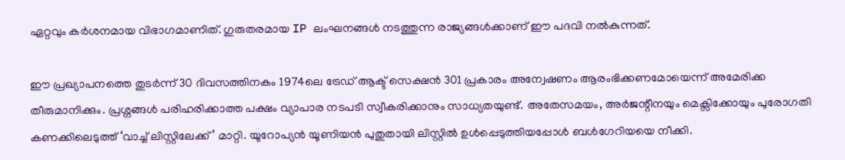ഏറ്റവും കർശനമായ വിഭാഗമാണിത്. ഗുരുതരമായ IP ലംഘനങ്ങൾ നടത്തുന്ന രാജ്യങ്ങൾക്കാണ് ഈ പദവി നൽകുന്നത്.

ഈ പ്രഖ്യാപനത്തെ തുടർന്ന് 30 ദിവസത്തിനകം 1974ലെ ട്രേഡ് ആക്ട് സെക്ഷൻ 301 പ്രകാരം അന്വേഷണം ആരംഭിക്കണമോയെന്ന് അമേരിക്ക തീരുമാനിക്കും. പ്രശ്നങ്ങൾ പരിഹരിക്കാത്ത പക്ഷം വ്യാപാര നടപടി സ്വീകരിക്കാനും സാധ്യതയുണ്ട്. അതേസമയം, അർജന്റീനയും മെക്സിക്കോയും പുരോഗതി കണക്കിലെടുത്ത് ‘വാച്ച് ലിസ്റ്റിലേക്ക്’ മാറ്റി. യൂറോപ്യൻ യൂണിയൻ പുതുതായി ലിസ്റ്റിൽ ഉൾപ്പെടുത്തിയപ്പോൾ ബൾഗേറിയയെ നീക്കി.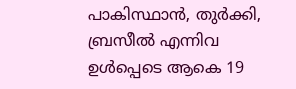പാകിസ്ഥാൻ, തുർക്കി, ബ്രസീൽ എന്നിവ ഉൾപ്പെടെ ആകെ 19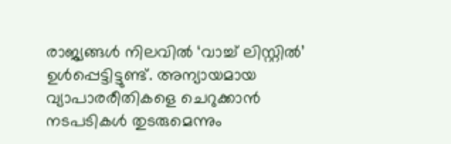രാജ്യങ്ങൾ നിലവിൽ ‘വാച്ച് ലിസ്റ്റിൽ’ ഉൾപ്പെട്ടിട്ടുണ്ട്. അന്യായമായ വ്യാപാരരീതികളെ ചെറുക്കാൻ നടപടികൾ തുടരുമെന്നും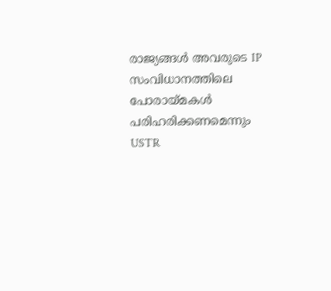രാജ്യങ്ങൾ അവരുടെ IP സംവിധാനത്തിലെ പോരായ്മകൾ പരിഹരിക്കണമെന്നും USTR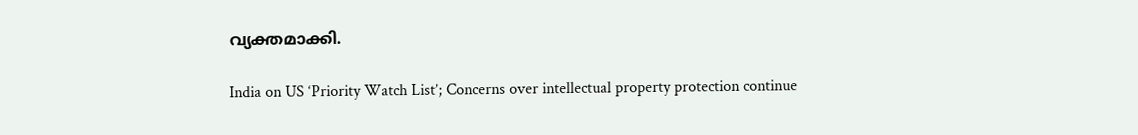വ്യക്തമാക്കി.

India on US ‘Priority Watch List’; Concerns over intellectual property protection continue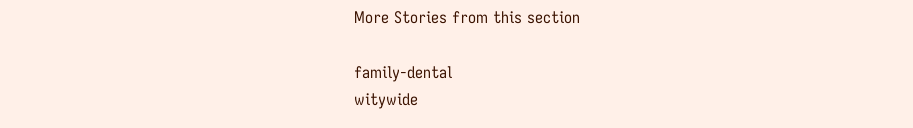More Stories from this section

family-dental
witywide